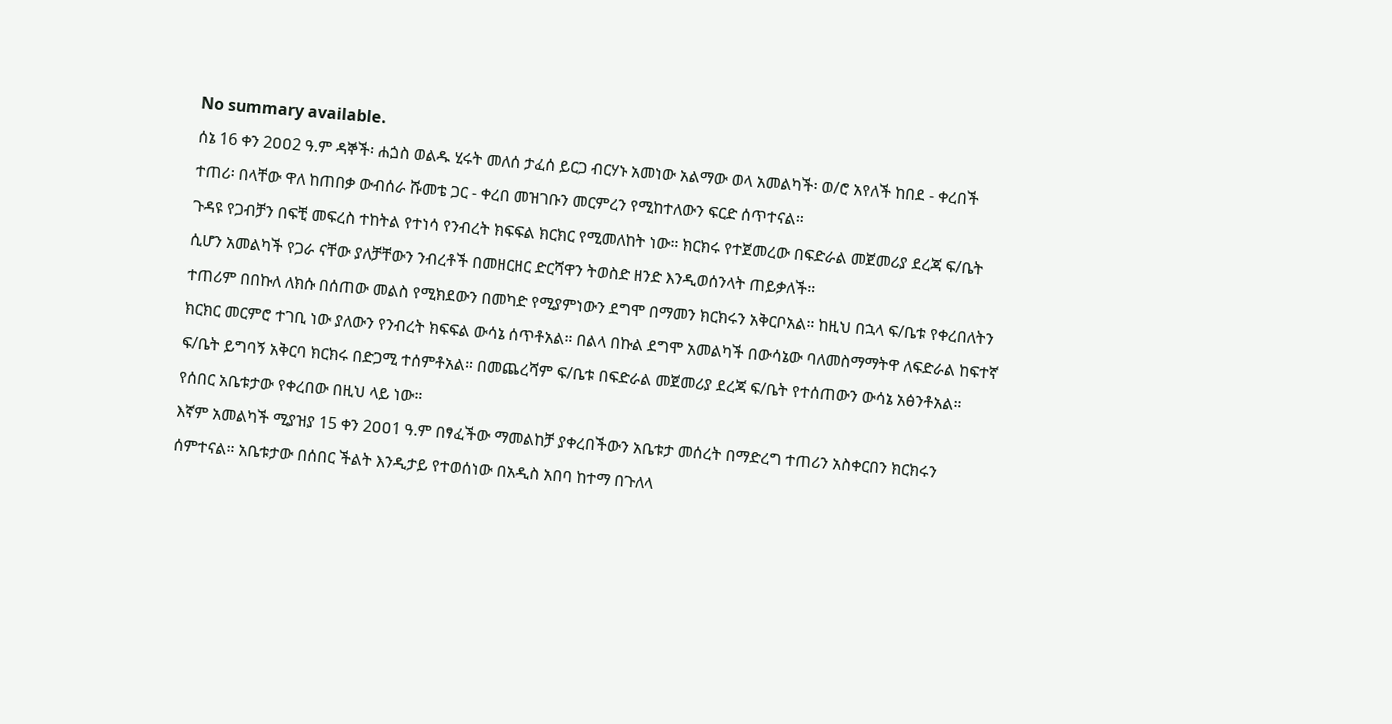No summary available.
ሰኔ 16 ቀን 2ዐዐ2 ዓ.ም ዳኞች፡ ሐጏስ ወልዱ ሂሩት መለሰ ታፈሰ ይርጋ ብርሃኑ አመነው አልማው ወላ አመልካች፡ ወ/ሮ አየለች ከበደ - ቀረበች ተጠሪ፡ በላቸው ዋለ ከጠበቃ ውብሰራ ሹመቴ ጋር - ቀረበ መዝገቡን መርምረን የሚከተለውን ፍርድ ሰጥተናል።
ጉዳዩ የጋብቻን በፍቺ መፍረስ ተከትል የተነሳ የንብረት ክፍፍል ክርክር የሚመለከት ነው። ክርክሩ የተጀመረው በፍድራል መጀመሪያ ደረጃ ፍ/ቤት ሲሆን አመልካች የጋራ ናቸው ያለቻቸውን ንብረቶች በመዘርዘር ድርሻዋን ትወስድ ዘንድ እንዲወሰንላት ጠይቃለች።
ተጠሪም በበኩለ ለክሱ በሰጠው መልስ የሚክደውን በመካድ የሚያምነውን ደግሞ በማመን ክርክሩን አቅርቦአል። ከዚህ በኋላ ፍ/ቤቱ የቀረበለትን ክርክር መርምሮ ተገቢ ነው ያለውን የንብረት ክፍፍል ውሳኔ ሰጥቶአል። በልላ በኩል ደግሞ አመልካች በውሳኔው ባለመስማማትዋ ለፍድራል ከፍተኛ ፍ/ቤት ይግባኝ አቅርባ ክርክሩ በድጋሚ ተሰምቶአል። በመጨረሻም ፍ/ቤቱ በፍድራል መጀመሪያ ደረጃ ፍ/ቤት የተሰጠውን ውሳኔ አፅንቶአል። የሰበር አቤቱታው የቀረበው በዚህ ላይ ነው።
እኛም አመልካች ሚያዝያ 15 ቀን 2ዐዐ1 ዓ.ም በፃፈችው ማመልከቻ ያቀረበችውን አቤቱታ መሰረት በማድረግ ተጠሪን አስቀርበን ክርክሩን ሰምተናል። አቤቱታው በሰበር ችልት እንዲታይ የተወሰነው በአዲስ አበባ ከተማ በጉለላ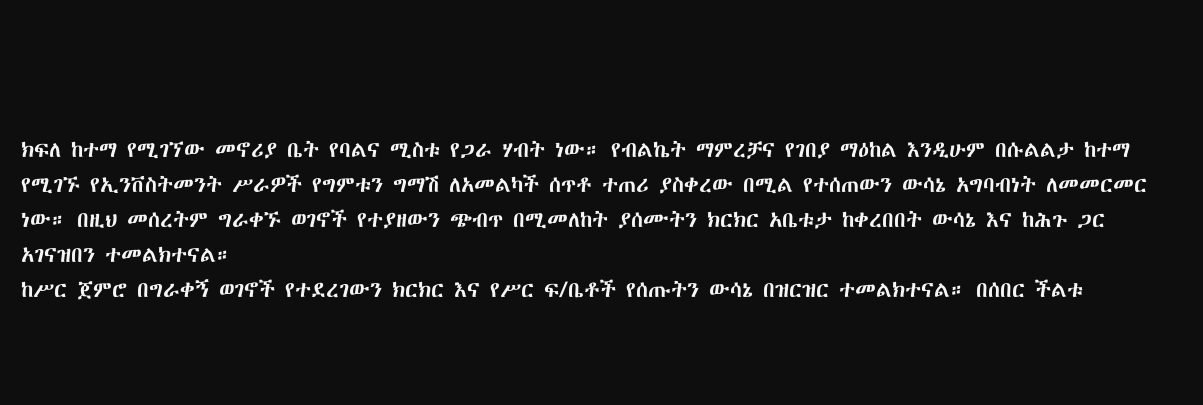ክፍለ ከተማ የሚገኘው መኖሪያ ቤት የባልና ሚስቱ የጋራ ሃብት ነው። የብልኬት ማምረቻና የገበያ ማዕከል እንዲሁም በሱልልታ ከተማ የሚገኙ የኢንቨስትመንት ሥራዎች የግምቱን ግማሽ ለአመልካች ሰጥቶ ተጠሪ ያስቀረው በሚል የተሰጠውን ውሳኔ አግባብነት ለመመርመር ነው። በዚህ መሰረትም ግራቀኙ ወገኖች የተያዘውን ጭብጥ በሚመለከት ያሰሙትን ክርክር አቤቱታ ከቀረበበት ውሳኔ እና ከሕጉ ጋር አገናዝበን ተመልክተናል።
ከሥር ጀምሮ በግራቀኝ ወገኖች የተደረገውን ክርክር እና የሥር ፍ/ቤቶች የሰጡትን ውሳኔ በዝርዝር ተመልክተናል። በሰበር ችልቱ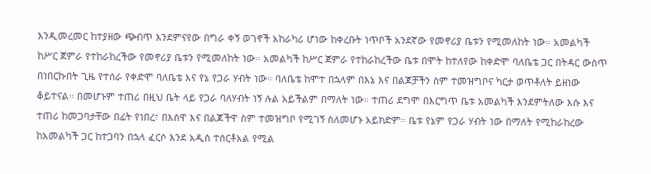እንዲመረመር ከተያዘው ጭብጥ እንደምናየው በግራ ቀኝ ወገኖች አከራካሪ ሆነው ከቀረቡት ነጥቦች አንደኛው የመኖሪያ ቤቱን የሚመለከት ነው። አመልካች ከሥር ጀምራ የተከራከረችው የመኖሪያ ቤቱን የሚመለከት ነው። አመልካች ከሥር ጀምራ የተከራከረችው ቤቱ በሞት ከተለየው ከቀድሞ ባለቤቴ ጋር በትዳር ውስጥ በነበርኩበት ጊዜ የተሰራ የቀድሞ ባለቤቴ እና የኔ የጋራ ሃብት ነው። ባለቤቴ ከሞተ በኋላም በእኔ እና በልጆቻችን ስም ተመዝግቦና ካርታ ወጥቶለት ይዘነው ቆይተናል። በመሆኑም ተጠሪ በዚህ ቤት ላይ የጋራ ባለሃብት ነኝ ሉል አይችልም በማለት ነው። ተጠሪ ደግሞ በእርግጥ ቤቱ አመልካች እንደምትለው እሱ እና ተጠሪ ከመጋባታቸው በፊት የነበረ፣ በእስዋ እና በልጆችዋ ስም ተመዝግቦ የሚገኝ ስለመሆኑ አይክድም። ቤቱ የኔም የጋራ ሃብት ነው በማለት የሚከራከረው ከአመልካች ጋር ከተጋባን በኋላ ፈርሶ እንደ አዲስ ተሰርቶአል የሚል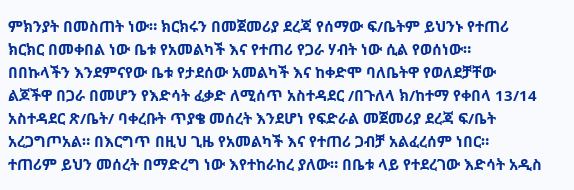ምክንያት በመስጠት ነው። ክርክሩን በመጀመሪያ ደረጃ የሰማው ፍ/ቤትም ይህንኑ የተጠሪ ክርክር በመቀበል ነው ቤቱ የአመልካች እና የተጠሪ የጋራ ሃብት ነው ሲል የወሰነው።
በበኩላችን እንደምናየው ቤቱ የታደሰው አመልካች እና ከቀድሞ ባለቤትዋ የወለደቻቸው ልጆችዋ በጋራ በመሆን የእድሳት ፈቃድ ለሚሰጥ አስተዳደር /በጉለላ ክ/ከተማ የቀበላ 13/14 አስተዳደር ጽ/ቤት/ ባቀረቡት ጥያቄ መሰረት እንደሆነ የፍድራል መጀመሪያ ደረጃ ፍ/ቤት አረጋግጦአል። በእርግጥ በዚህ ጊዜ የአመልካች እና የተጠሪ ጋብቻ አልፈረሰም ነበር።
ተጠሪም ይህን መሰረት በማድረግ ነው እየተከራከረ ያለው። በቤቱ ላይ የተደረገው እድሳት አዲስ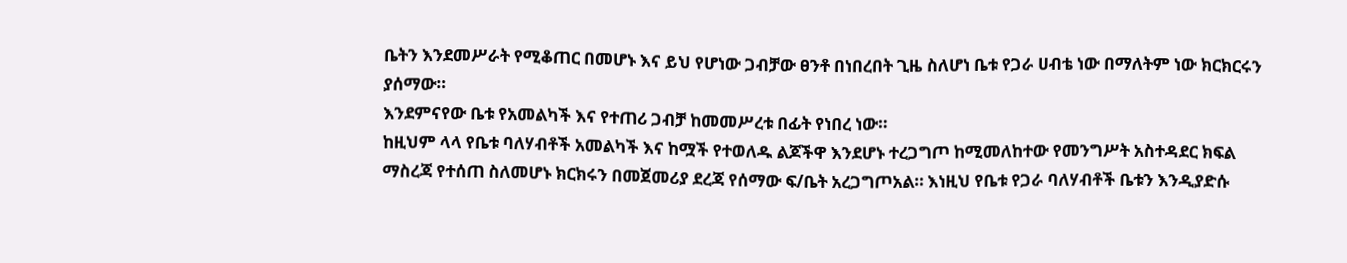ቤትን እንደመሥራት የሚቆጠር በመሆኑ እና ይህ የሆነው ጋብቻው ፀንቶ በነበረበት ጊዜ ስለሆነ ቤቱ የጋራ ሀብቴ ነው በማለትም ነው ክርክርሩን ያሰማው።
እንደምናየው ቤቱ የአመልካች እና የተጠሪ ጋብቻ ከመመሥረቱ በፊት የነበረ ነው።
ከዚህም ላላ የቤቱ ባለሃብቶች አመልካች እና ከሟች የተወለዱ ልጆችዋ እንደሆኑ ተረጋግጦ ከሚመለከተው የመንግሥት አስተዳደር ክፍል ማስረጃ የተሰጠ ስለመሆኑ ክርክሩን በመጀመሪያ ደረጃ የሰማው ፍ/ቤት አረጋግጦአል። እነዚህ የቤቱ የጋራ ባለሃብቶች ቤቱን እንዲያድሱ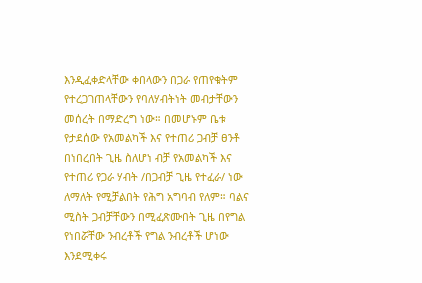እንዲፈቀድላቸው ቀበላውን በጋራ የጠየቁትም የተረጋገጠላቸውን የባለሃብትነት መብታቸውን መሰረት በማድረግ ነው። በመሆኑም ቤቱ የታደሰው የአመልካች እና የተጠሪ ጋብቻ ፀንቶ በነበረበት ጊዜ ስለሆነ ብቻ የአመልካች እና የተጠሪ የጋራ ሃብት /በጋብቻ ጊዜ የተፈራ/ ነው ለማለት የሚቻልበት የሕግ አግባብ የለም። ባልና ሚስት ጋብቻቸውን በሚፈጽሙበት ጊዜ በየግል የነበሯቸው ንብረቶች የግል ንብረቶች ሆነው እንደሚቀሩ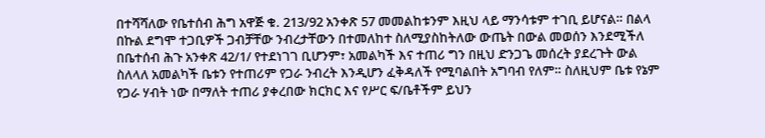በተሻሻለው የቤተሰብ ሕግ አዋጅ ቁ. 213/92 አንቀጽ 57 መመልከቱንም እዚህ ላይ ማንሳቱም ተገቢ ይሆናል። በልላ በኩል ደግሞ ተጋቢዎች ጋብቻቸው ንብረታቸውን በተመለከተ ስለሚያስከትለው ውጤት በውል መወሰን እንደሚችለ በቤተሰብ ሕጉ አንቀጽ 42/1/ የተደነገገ ቢሆንም፣ አመልካች እና ተጠሪ ግን በዚህ ድንጋጌ መሰረት ያደረጉት ውል ስለላለ አመልካች ቤቱን የተጠሪም የጋራ ንብረት እንዲሆን ፈቅዳለች የሚባልበት አግባብ የለም። ስለዚህም ቤቱ የኔም የጋራ ሃብት ነው በማለት ተጠሪ ያቀረበው ክርክር እና የሥር ፍ/ቤቶችም ይህን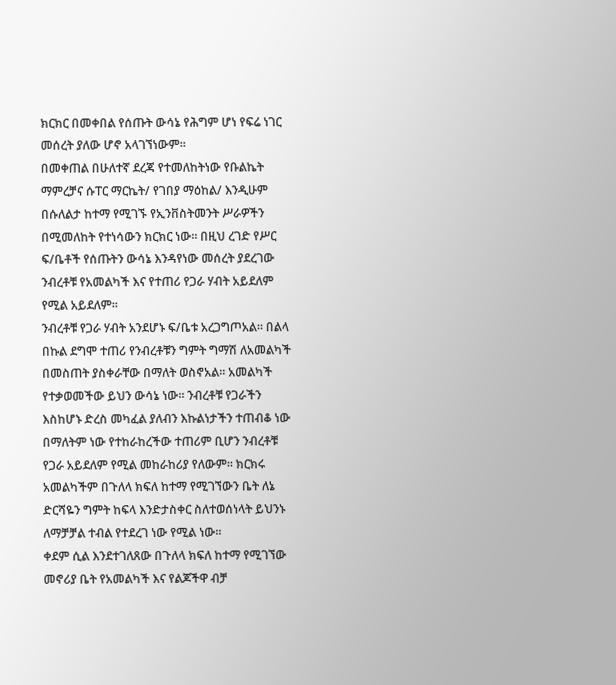ክርክር በመቀበል የሰጡት ውሳኔ የሕግም ሆነ የፍሬ ነገር መሰረት ያለው ሆኖ አላገኘነውም።
በመቀጠል በሁለተኛ ደረጃ የተመለከትነው የቡልኬት ማምረቻና ሱፐር ማርኬት/ የገበያ ማዕከል/ እንዲሁም በሱለልታ ከተማ የሚገኙ የኢንቨስትመንት ሥራዎችን በሚመለከት የተነሳውን ክርክር ነው። በዚህ ረገድ የሥር ፍ/ቤቶች የሰጡትን ውሳኔ እንዳየነው መሰረት ያደረገው ንብረቶቹ የአመልካች እና የተጠሪ የጋራ ሃብት አይደለም የሚል አይደለም።
ንብረቶቹ የጋራ ሃብት አንደሆኑ ፍ/ቤቱ አረጋግጦአል። በልላ በኩል ደግሞ ተጠሪ የንብረቶቹን ግምት ግማሽ ለአመልካች በመስጠት ያስቀራቸው በማለት ወስኖአል። አመልካች የተቃወመችው ይህን ውሳኔ ነው። ንብረቶቹ የጋራችን እስከሆኑ ድረስ መካፈል ያለብን እኩልነታችን ተጠብቆ ነው በማለትም ነው የተከራከረችው ተጠሪም ቢሆን ንብረቶቹ የጋራ አይደለም የሚል መከራከሪያ የለውም። ክርክሩ አመልካችም በጉለላ ክፍለ ከተማ የሚገኘውን ቤት ለኔ ድርሻዬን ግምት ከፍላ እንድታስቀር ስለተወሰነላት ይህንኑ ለማቻቻል ተብል የተደረገ ነው የሚል ነው።
ቀደም ሲል እንደተገለጸው በጉለላ ክፍለ ከተማ የሚገኘው መኖሪያ ቤት የአመልካች እና የልጆችዋ ብቻ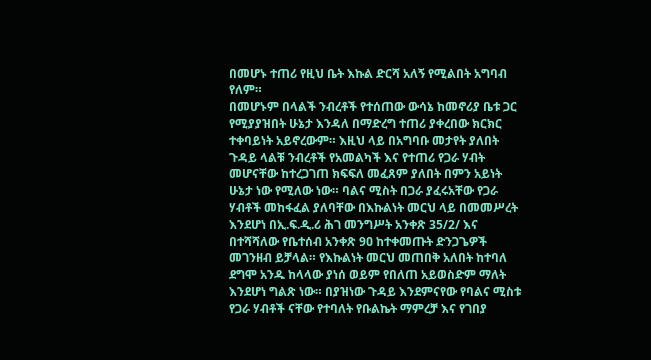በመሆኑ ተጠሪ የዚህ ቤት እኩል ድርሻ አለኝ የሚልበት አግባብ የለም።
በመሆኑም በላልች ንብረቶች የተሰጠው ውሳኔ ከመኖሪያ ቤቱ ጋር የሚያያዝበት ሁኔታ እንዳለ በማድረግ ተጠሪ ያቀረበው ክርክር ተቀባይነት አይኖረውም። እዚህ ላይ በአግባቡ መታየት ያለበት ጉዳይ ላልቹ ንብረቶች የአመልካች እና የተጠሪ የጋራ ሃብት መሆናቸው ከተረጋገጠ ክፍፍለ መፈጸም ያለበት በምን አይነት ሁኔታ ነው የሚለው ነው። ባልና ሚስት በጋራ ያፈሩአቸው የጋራ ሃብቶች መከፋፈል ያለባቸው በእኩልነት መርህ ላይ በመመሥረት እንደሆነ በኢ.ፍ.ዲ.ሪ ሕገ መንግሥት አንቀጽ 35/2/ እና በተሻሻለው የቤተሰብ አንቀጽ 9ዐ ከተቀመጡት ድንጋጌዎች መገንዘብ ይቻላል። የእኩልነት መርህ መጠበቅ አለበት ከተባለ ደግሞ አንዱ ከላላው ያነሰ ወይም የበለጠ አይወስድም ማለት እንደሆነ ግልጽ ነው። በያዝነው ጉዳይ እንደምናየው የባልና ሚስቱ የጋራ ሃብቶች ናቸው የተባለት የቡልኬት ማምረቻ እና የገበያ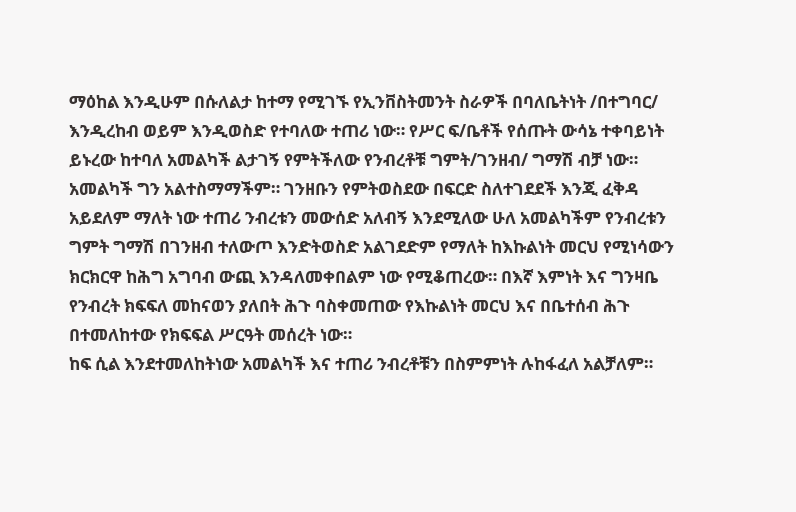ማዕከል እንዲሁም በሱለልታ ከተማ የሚገኙ የኢንቨስትመንት ስራዎች በባለቤትነት /በተግባር/ እንዲረከብ ወይም እንዲወስድ የተባለው ተጠሪ ነው። የሥር ፍ/ቤቶች የሰጡት ውሳኔ ተቀባይነት ይኑረው ከተባለ አመልካች ልታገኝ የምትችለው የንብረቶቹ ግምት/ገንዘብ/ ግማሽ ብቻ ነው። አመልካች ግን አልተስማማችም። ገንዘቡን የምትወስደው በፍርድ ስለተገደደች እንጂ ፈቅዳ አይደለም ማለት ነው ተጠሪ ንብረቱን መውሰድ አለብኝ እንደሚለው ሁለ አመልካችም የንብረቱን ግምት ግማሽ በገንዘብ ተለውጦ እንድትወስድ አልገደድም የማለት ከእኩልነት መርህ የሚነሳውን ክርክርዋ ከሕግ አግባብ ውጪ እንዳለመቀበልም ነው የሚቆጠረው። በእኛ እምነት እና ግንዛቤ የንብረት ክፍፍለ መከናወን ያለበት ሕጉ ባስቀመጠው የእኩልነት መርህ እና በቤተሰብ ሕጉ በተመለከተው የክፍፍል ሥርዓት መሰረት ነው።
ከፍ ሲል እንደተመለከትነው አመልካች እና ተጠሪ ንብረቶቹን በስምምነት ሉከፋፈለ አልቻለም።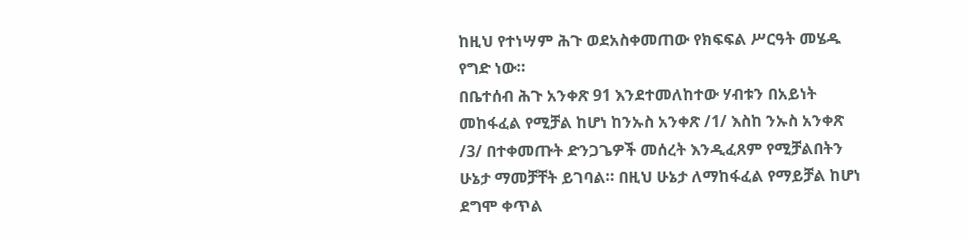ከዚህ የተነሣም ሕጉ ወደአስቀመጠው የክፍፍል ሥርዓት መሄዱ የግድ ነው።
በቤተሰብ ሕጉ አንቀጽ 91 እንደተመለከተው ሃብቱን በአይነት መከፋፈል የሚቻል ከሆነ ከንኡስ አንቀጽ /1/ እስከ ንኡስ አንቀጽ /3/ በተቀመጡት ድንጋጌዎች መሰረት እንዲፈጸም የሚቻልበትን ሁኔታ ማመቻቸት ይገባል። በዚህ ሁኔታ ለማከፋፈል የማይቻል ከሆነ ደግሞ ቀጥል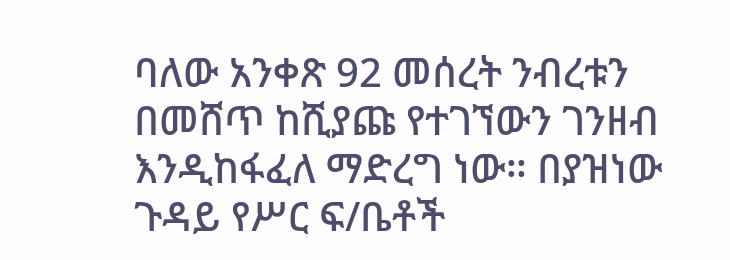ባለው አንቀጽ 92 መሰረት ንብረቱን በመሸጥ ከሺያጩ የተገኘውን ገንዘብ እንዲከፋፈለ ማድረግ ነው። በያዝነው ጉዳይ የሥር ፍ/ቤቶች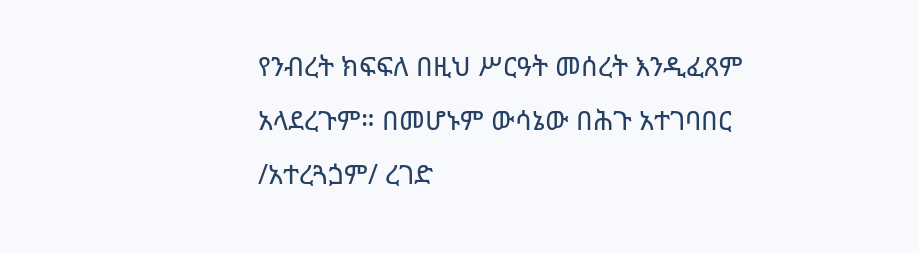የንብረት ክፍፍለ በዚህ ሥርዓት መሰረት እንዲፈጸም አላደረጉም። በመሆኑም ውሳኔው በሕጉ አተገባበር /አተረጓጏም/ ረገድ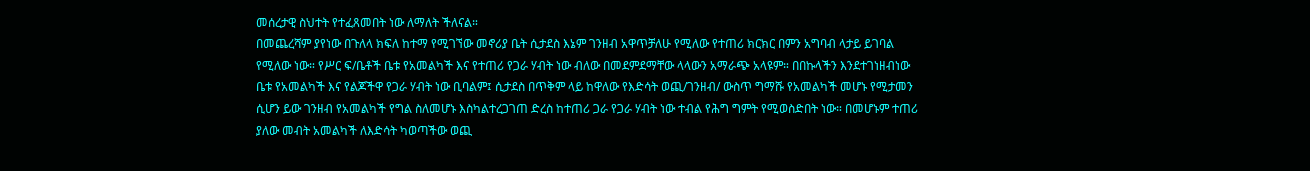መሰረታዊ ስህተት የተፈጸመበት ነው ለማለት ችለናል።
በመጨረሻም ያየነው በጉለላ ክፍለ ከተማ የሚገኘው መኖሪያ ቤት ሲታደስ እኔም ገንዘብ አዋጥቻለሁ የሚለው የተጠሪ ክርክር በምን አግባብ ላታይ ይገባል የሚለው ነው። የሥር ፍ/ቤቶች ቤቱ የአመልካች እና የተጠሪ የጋራ ሃብት ነው ብለው በመደምደማቸው ላላውን አማራጭ አላዩም። በበኩላችን እንደተገነዘብነው ቤቱ የአመልካች እና የልጆችዋ የጋራ ሃብት ነው ቢባልም፤ ሲታደስ በጥቅም ላይ ከዋለው የእድሳት ወጪ/ገንዘብ/ ውስጥ ግማሹ የአመልካች መሆኑ የሚታመን ሲሆን ይው ገንዘብ የአመልካች የግል ስለመሆኑ እስካልተረጋገጠ ድረስ ከተጠሪ ጋራ የጋራ ሃብት ነው ተብል የሕግ ግምት የሚወስድበት ነው። በመሆኑም ተጠሪ ያለው መብት አመልካች ለእድሳት ካወጣችው ወጪ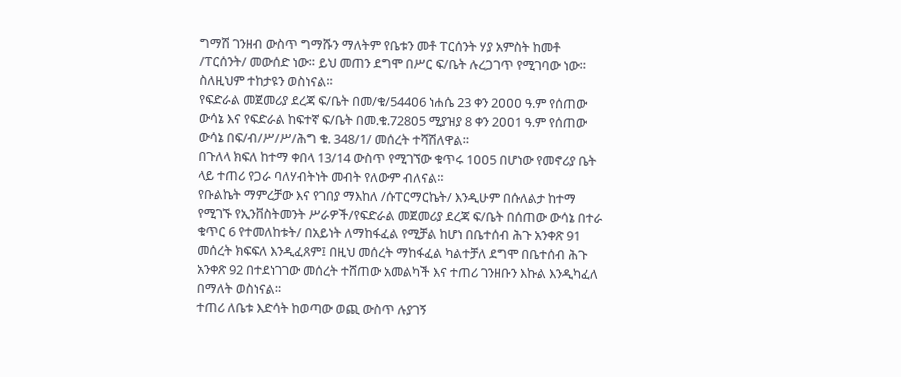ግማሽ ገንዘብ ውስጥ ግማሹን ማለትም የቤቱን መቶ ፐርሰንት ሃያ አምስት ከመቶ /ፐርሰንት/ መውሰድ ነው። ይህ መጠን ደግሞ በሥር ፍ/ቤት ሉረጋገጥ የሚገባው ነው። ስለዚህም ተከታዩን ወስነናል።
የፍድራል መጀመሪያ ደረጃ ፍ/ቤት በመ/ቁ/544ዐ6 ነሐሴ 23 ቀን 2ዐዐዐ ዓ.ም የሰጠው ውሳኔ እና የፍድራል ከፍተኛ ፍ/ቤት በመ.ቁ.728ዐ5 ሚያዝያ 8 ቀን 2ዐዐ1 ዓ.ም የሰጠው ውሳኔ በፍ/ብ/ሥ/ሥ/ሕግ ቁ. 348/1/ መሰረት ተሻሽለዋል።
በጉለላ ክፍለ ከተማ ቀበላ 13/14 ውስጥ የሚገኘው ቁጥሩ 1ዐዐ5 በሆነው የመኖሪያ ቤት ላይ ተጠሪ የጋራ ባለሃብትነት መብት የለውም ብለናል።
የቡልኬት ማምረቻው እና የገበያ ማእከለ /ሱፐርማርኬት/ እንዲሁም በሱለልታ ከተማ የሚገኙ የኢንቨስትመንት ሥራዎች/የፍድራል መጀመሪያ ደረጃ ፍ/ቤት በሰጠው ውሳኔ በተራ ቁጥር 6 የተመለከቱት/ በአይነት ለማከፋፈል የሚቻል ከሆነ በቤተሰብ ሕጉ አንቀጽ 91 መሰረት ክፍፍለ እንዲፈጸም፤ በዚህ መሰረት ማከፋፈል ካልተቻለ ደግሞ በቤተሰብ ሕጉ አንቀጽ 92 በተደነገገው መሰረት ተሸጠው አመልካች እና ተጠሪ ገንዘቡን እኩል እንዲካፈለ በማለት ወስነናል።
ተጠሪ ለቤቱ እድሳት ከወጣው ወጪ ውስጥ ሉያገኝ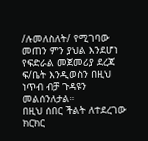/ሉመለስለት/ የሚገባው መጠን ምን ያህል እንደሆነ የፍድራል መጀመሪያ ደረጃ ፍ/ቤት እንዲወስን በዚህ ነጥብ ብቻ ጉዳዩን መልሰንለታል።
በዚህ ሰበር ችልት ለተደረገው ክርክር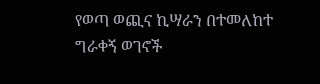የወጣ ወጪና ኪሣራን በተመለከተ ግራቀኝ ወገኖች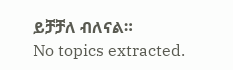ይቻቻለ ብለናል።
No topics extracted.